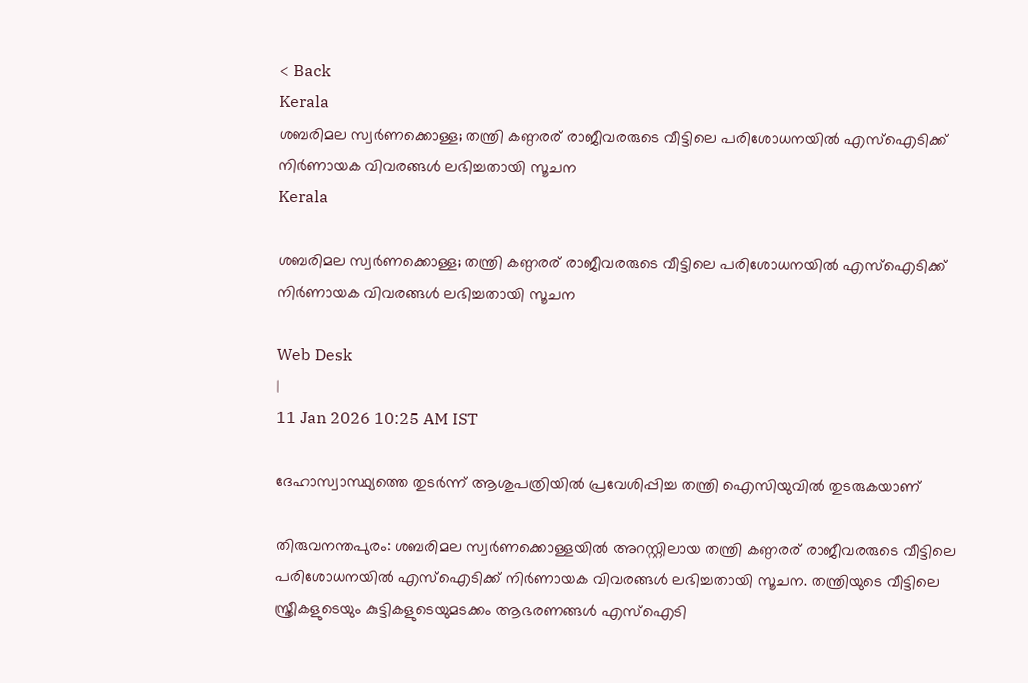< Back
Kerala
ശബരിമല സ്വര്‍ണക്കൊള്ള; തന്ത്രി കണ്ഠരര് രാജീവരരുടെ വീട്ടിലെ പരിശോധനയില്‍ എസ്‌ഐടിക്ക് നിര്‍ണായക വിവരങ്ങള്‍ ലഭിച്ചതായി സൂചന
Kerala

ശബരിമല സ്വര്‍ണക്കൊള്ള; തന്ത്രി കണ്ഠരര് രാജീവരരുടെ വീട്ടിലെ പരിശോധനയില്‍ എസ്‌ഐടിക്ക് നിര്‍ണായക വിവരങ്ങള്‍ ലഭിച്ചതായി സൂചന

Web Desk
|
11 Jan 2026 10:25 AM IST

ദേഹാസ്വാസ്ഥ്യത്തെ തുടര്‍ന്ന് ആശുപത്രിയില്‍ പ്രവേശിപ്പിച്ച തന്ത്രി ഐസിയുവില്‍ തുടരുകയാണ്

തിരുവനന്തപുരം: ശബരിമല സ്വര്‍ണക്കൊള്ളയില്‍ അറസ്റ്റിലായ തന്ത്രി കണ്ഠരര് രാജീവരരുടെ വീട്ടിലെ പരിശോധനയില്‍ എസ്‌ഐടിക്ക് നിര്‍ണായക വിവരങ്ങള്‍ ലഭിച്ചതായി സൂചന. തന്ത്രിയുടെ വീട്ടിലെ സ്ത്രീകളുടെയും കുട്ടികളുടെയുമടക്കം ആഭരണങ്ങള്‍ എസ്‌ഐടി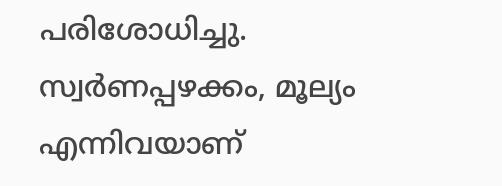പരിശോധിച്ചു. സ്വര്‍ണപ്പഴക്കം, മൂല്യം എന്നിവയാണ്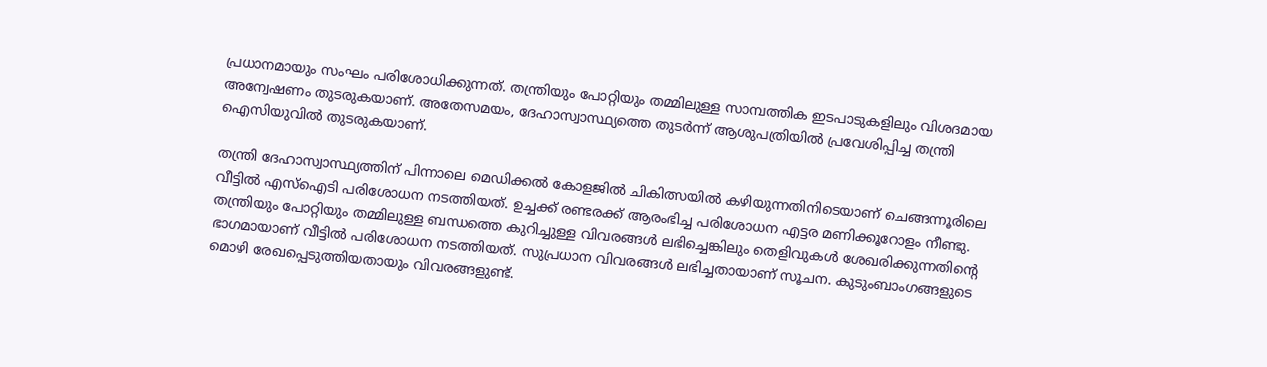പ്രധാനമായും സംഘം പരിശോധിക്കുന്നത്. തന്ത്രിയും പോറ്റിയും തമ്മിലുള്ള സാമ്പത്തിക ഇടപാടുകളിലും വിശദമായ അന്വേഷണം തുടരുകയാണ്. അതേസമയം, ദേഹാസ്വാസ്ഥ്യത്തെ തുടര്‍ന്ന് ആശുപത്രിയില്‍ പ്രവേശിപ്പിച്ച തന്ത്രി ഐസിയുവില്‍ തുടരുകയാണ്.

തന്ത്രി ദേഹാസ്വാസ്ഥ്യത്തിന് പിന്നാലെ മെഡിക്കല്‍ കോളജില്‍ ചികിത്സയില്‍ കഴിയുന്നതിനിടെയാണ് ചെങ്ങന്നൂരിലെ വീട്ടില്‍ എസ്‌ഐടി പരിശോധന നടത്തിയത്. ഉച്ചക്ക് രണ്ടരക്ക് ആരംഭിച്ച പരിശോധന എട്ടര മണിക്കൂറോളം നീണ്ടു. തന്ത്രിയും പോറ്റിയും തമ്മിലുള്ള ബന്ധത്തെ കുറിച്ചുള്ള വിവരങ്ങള്‍ ലഭിച്ചെങ്കിലും തെളിവുകള്‍ ശേഖരിക്കുന്നതിന്റെ ഭാഗമായാണ് വീട്ടില്‍ പരിശോധന നടത്തിയത്. സുപ്രധാന വിവരങ്ങള്‍ ലഭിച്ചതായാണ് സൂചന. കുടുംബാംഗങ്ങളുടെ മൊഴി രേഖപ്പെടുത്തിയതായും വിവരങ്ങളുണ്ട്.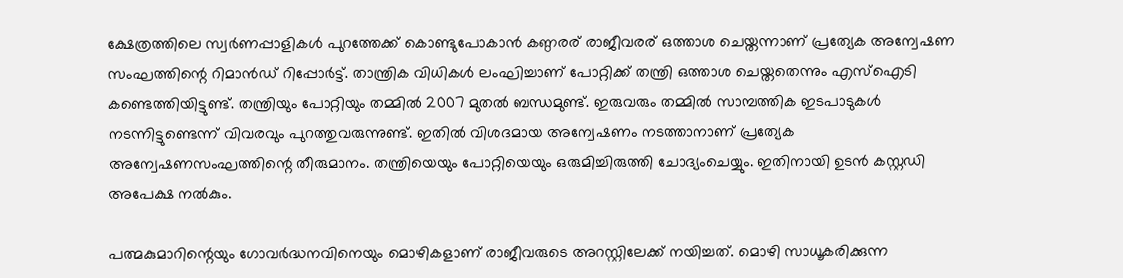ക്ഷേത്രത്തിലെ സ്വർണപ്പാളികൾ പുറത്തേക്ക് കൊണ്ടുപോകാൻ കണ്ഠരര് രാജീവരര് ഒത്താശ ചെയ്തന്നാണ് പ്രത്യേക അന്വേഷണ സംഘത്തിന്റെ റിമാൻഡ് റിപ്പോർട്ട്. താന്ത്രിക വിധികൾ ലംഘിച്ചാണ് പോറ്റിക്ക് തന്ത്രി ഒത്താശ ചെയ്തതെന്നും എസ്‌ഐടി കണ്ടെത്തിയിട്ടുണ്ട്. തന്ത്രിയും പോറ്റിയും തമ്മിൽ 2007 മുതൽ ബന്ധമുണ്ട്. ഇരുവരും തമ്മിൽ സാമ്പത്തിക ഇടപാടുകൾ നടന്നിട്ടുണ്ടെന്ന് വിവരവും പുറത്തുവരുന്നുണ്ട്. ഇതിൽ വിശദമായ അന്വേഷണം നടത്താനാണ് പ്രത്യേക അന്വേഷണസംഘത്തിന്റെ തീരുമാനം. തന്ത്രിയെയും പോറ്റിയെയും ഒരുമിച്ചിരുത്തി ചോദ്യംചെയ്യും. ഇതിനായി ഉടൻ കസ്റ്റഡി അപേക്ഷ നൽകും.

പത്മകുമാറിന്റെയും ഗോവർദ്ധനവിനെയും മൊഴികളാണ് രാജീവരുടെ അറസ്റ്റിലേക്ക് നയിച്ചത്. മൊഴി സാധൂകരിക്കുന്ന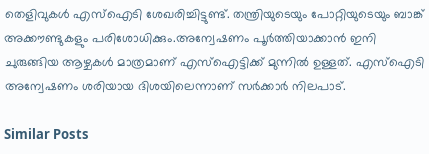തെളിവുകൾ എസ്‌ഐടി ശേഖരിച്ചിട്ടുണ്ട്. തന്ത്രിയുടെയും പോറ്റിയുടെയും ബാങ്ക് അക്കൗണ്ടുകളും പരിശോധിക്കും.അന്വേഷണം പൂർത്തിയാക്കാൻ ഇനി ചുരുങ്ങിയ ആഴ്ചകൾ മാത്രമാണ് എസ്‌ഐട്ടിക്ക് മുന്നിൽ ഉള്ളത്. എസ്‌ഐടി അന്വേഷണം ശരിയായ ദിശയിലെന്നാണ് സർക്കാർ നിലപാട്.

Similar Posts